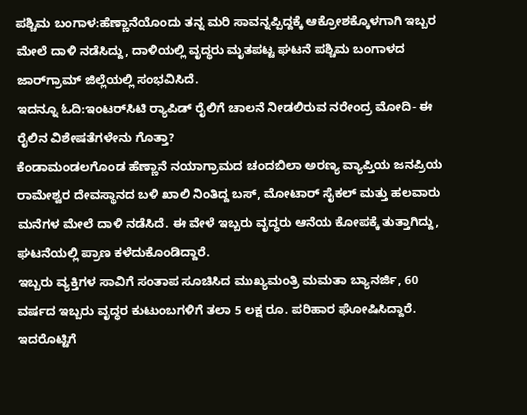ಪಶ್ಚಿಮ ಬಂಗಾಳ:ಹೆಣ್ಣಾನೆಯೊಂದು ತನ್ನ ಮರಿ ಸಾವನ್ನಪ್ಪಿದ್ದಕ್ಕೆ ಆಕ್ರೋಶಕ್ಕೊಳಗಾಗಿ ಇಬ್ಬರ ಮೇಲೆ ದಾಳಿ ನಡೆಸಿದ್ದು, ದಾಳಿಯಲ್ಲಿ ವೃದ್ಧರು ಮೃತಪಟ್ಟ ಘಟನೆ ಪಶ್ಚಿಮ ಬಂಗಾಳದ ಜಾರ್‌ಗ್ರಾಮ್ ಜಿಲ್ಲೆಯಲ್ಲಿ ಸಂಭವಿಸಿದೆ.
ಇದನ್ನೂ ಓದಿ:ಇಂಟರ್‌ಸಿಟಿ ರ‍್ಯಾಪಿಡ್ ರೈಲಿಗೆ ಚಾಲನೆ ನೀಡಲಿರುವ ನರೇಂದ್ರ ಮೋದಿ- ಈ ರೈಲಿನ ವಿಶೇಷತೆಗಳೇನು ಗೊತ್ತಾ?
ಕೆಂಡಾಮಂಡಲಗೊಂಡ ಹೆಣ್ಣಾನೆ ನಯಾಗ್ರಾಮದ ಚಂದಬಿಲಾ ಅರಣ್ಯ ವ್ಯಾಪ್ತಿಯ ಜನಪ್ರಿಯ ರಾಮೇಶ್ವರ ದೇವಸ್ಥಾನದ ಬಳಿ ಖಾಲಿ ನಿಂತಿದ್ದ ಬಸ್, ಮೋಟಾರ್ ಸೈಕಲ್ ಮತ್ತು ಹಲವಾರು ಮನೆಗಳ ಮೇಲೆ ದಾಳಿ ನಡೆಸಿದೆ. ಈ ವೇಳೆ ಇಬ್ಬರು ವೃದ್ಧರು ಆನೆಯ ಕೋಪಕ್ಕೆ ತುತ್ತಾಗಿದ್ದು, ಘಟನೆಯಲ್ಲಿ ಪ್ರಾಣ ಕಳೆದುಕೊಂಡಿದ್ದಾರೆ.
ಇಬ್ಬರು ವ್ಯಕ್ತಿಗಳ ಸಾವಿಗೆ ಸಂತಾಪ ಸೂಚಿಸಿದ ಮುಖ್ಯಮಂತ್ರಿ ಮಮತಾ ಬ್ಯಾನರ್ಜಿ, 60 ವರ್ಷದ ಇಬ್ಬರು ವೃದ್ಧರ ಕುಟುಂಬಗಳಿಗೆ ತಲಾ 5 ಲಕ್ಷ ರೂ. ಪರಿಹಾರ ಘೋಷಿಸಿದ್ದಾರೆ. ಇದರೊಟ್ಟಿಗೆ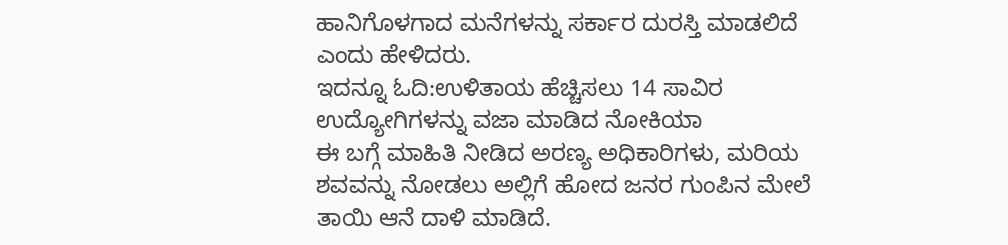ಹಾನಿಗೊಳಗಾದ ಮನೆಗಳನ್ನು ಸರ್ಕಾರ ದುರಸ್ತಿ ಮಾಡಲಿದೆ ಎಂದು ಹೇಳಿದರು.
ಇದನ್ನೂ ಓದಿ:ಉಳಿತಾಯ ಹೆಚ್ಚಿಸಲು 14 ಸಾವಿರ ಉದ್ಯೋಗಿಗಳನ್ನು ವಜಾ ಮಾಡಿದ ನೋಕಿಯಾ
ಈ ಬಗ್ಗೆ ಮಾಹಿತಿ ನೀಡಿದ ಅರಣ್ಯ ಅಧಿಕಾರಿಗಳು, ಮರಿಯ ಶವವನ್ನು ನೋಡಲು ಅಲ್ಲಿಗೆ ಹೋದ ಜನರ ಗುಂಪಿನ ಮೇಲೆ ತಾಯಿ ಆನೆ ದಾಳಿ ಮಾಡಿದೆ.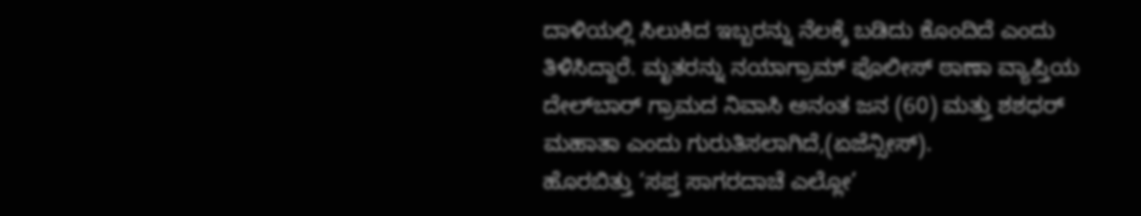ದಾಳಿಯಲ್ಲಿ ಸಿಲುಕಿದ ಇಬ್ಬರನ್ನು ನೆಲಕ್ಕೆ ಬಡಿದು ಕೊಂದಿದೆ ಎಂದು ತಿಳಿಸಿದ್ದಾರೆ. ಮೃತರನ್ನು ನಯಾಗ್ರಾಮ್ ಪೊಲೀಸ್ ಠಾಣಾ ವ್ಯಾಪ್ತಿಯ ದೇಲ್‌ಬಾರ್ ಗ್ರಾಮದ ನಿವಾಸಿ ಅನಂತ ಜನ (60) ಮತ್ತು ಶಶಧರ್ ಮಹಾತಾ ಎಂದು ಗುರುತಿಸಲಾಗಿದೆ,(ಏಜೆನ್ಸೀಸ್).
ಹೊರಬಿತ್ತು ‘ಸಪ್ತ ಸಾಗರದಾಚೆ ಎಲ್ಲೋ’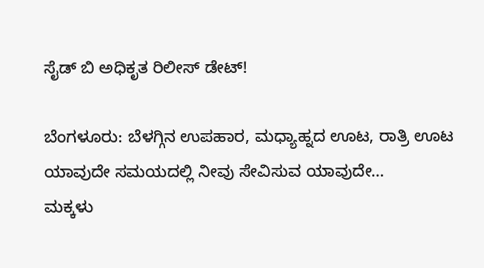ಸೈಡ್ ಬಿ ಅಧಿಕೃತ ರಿಲೀಸ್ ಡೇಟ್!

ಬೆಂಗಳೂರು: ಬೆಳಗ್ಗಿನ ಉಪಹಾರ, ಮಧ್ಯಾಹ್ನದ ಊಟ, ರಾತ್ರಿ ಊಟ ಯಾವುದೇ ಸಮಯದಲ್ಲಿ ನೀವು ಸೇವಿಸುವ ಯಾವುದೇ…
ಮಕ್ಕಳು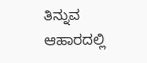ತಿನ್ನುವ ಆಹಾರದಲ್ಲಿ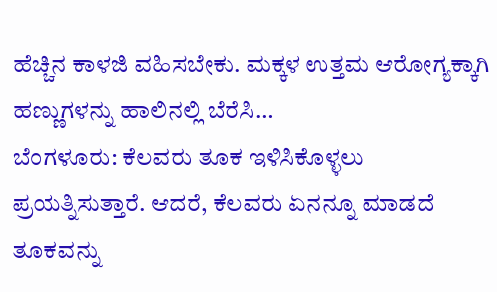ಹೆಚ್ಚಿನ ಕಾಳಜಿ ವಹಿಸಬೇಕು. ಮಕ್ಕಳ ಉತ್ತಮ ಆರೋಗ್ಯಕ್ಕಾಗಿ ಹಣ್ಣುಗಳನ್ನು ಹಾಲಿನಲ್ಲಿ ಬೆರೆಸಿ…
ಬೆಂಗಳೂರು: ಕೆಲವರು ತೂಕ ಇಳಿಸಿಕೊಳ್ಳಲು ಪ್ರಯತ್ನಿಸುತ್ತಾರೆ. ಆದರೆ, ಕೆಲವರು ಏನನ್ನೂ ಮಾಡದೆ ತೂಕವನ್ನು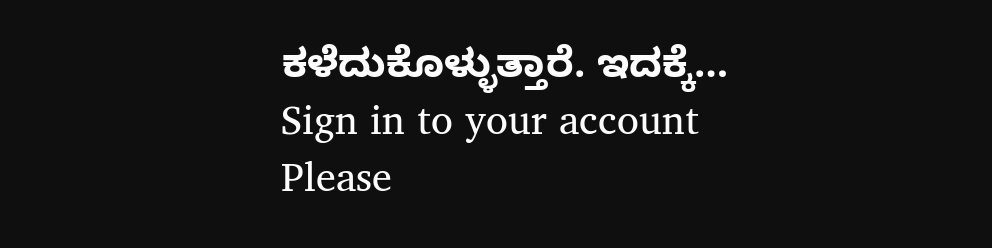ಕಳೆದುಕೊಳ್ಳುತ್ತಾರೆ. ಇದಕ್ಕೆ…
Sign in to your account
Please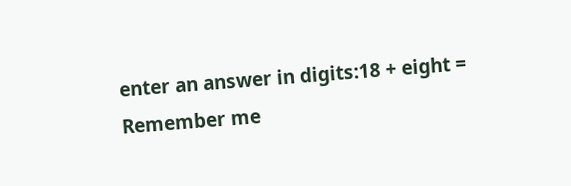enter an answer in digits:18 + eight =
Remember me